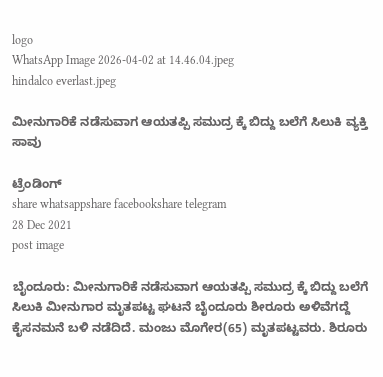logo
WhatsApp Image 2026-04-02 at 14.46.04.jpeg
hindalco everlast.jpeg

ಮೀನುಗಾರಿಕೆ ನಡೆಸುವಾಗ ಆಯತಪ್ಪಿ ಸಮುದ್ರ ಕ್ಕೆ ಬಿದ್ದು ಬಲೆಗೆ ಸಿಲುಕಿ ವ್ಯಕ್ತಿ ಸಾವು

ಟ್ರೆಂಡಿಂಗ್
share whatsappshare facebookshare telegram
28 Dec 2021
post image

ಬೈಂದೂರು: ಮೀನುಗಾರಿಕೆ ನಡೆಸುವಾಗ ಆಯತಪ್ಪಿ ಸಮುದ್ರ ಕ್ಕೆ ಬಿದ್ದು ಬಲೆಗೆ ಸಿಲುಕಿ ಮೀನುಗಾರ ಮೃತಪಟ್ಟ ಘಟನೆ ಬೈಂದೂರು ಶೀರೂರು ಅಳಿವೆಗದ್ದೆ ಕೈಸನಮನೆ ಬಳಿ ನಡೆದಿದೆ‌. ಮಂಜು ಮೊಗೇರ(65) ಮೃತಪಟ್ಟವರು. ಶಿರೂರು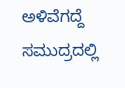ಅಳಿವೆಗದ್ದೆ ಸಮುದ್ರದಲ್ಲಿ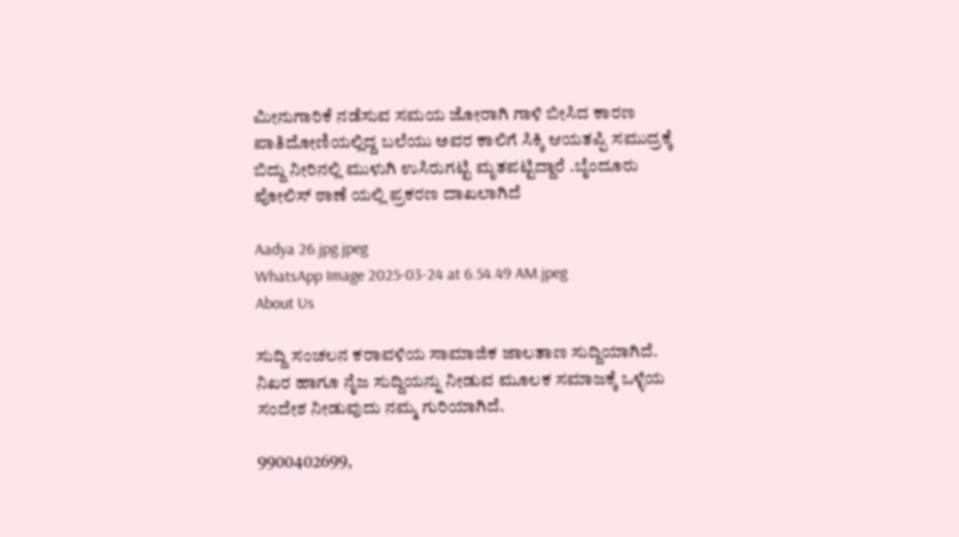ಮೀನುಗಾರಿಕೆ ನಡೆಸುವ ಸಮಯ ಜೋರಾಗಿ ಗಾಳಿ ಬೀಸಿದ ಕಾರಣ ಪಾತಿದೋಣಿಯಲ್ಲಿದ್ದ ಬಲೆಯು ಅವರ ಕಾಲಿಗೆ ಸಿಕ್ಕಿ ಆಯತಪ್ಪಿ ಸಮುದ್ರಕ್ಕೆ ಬಿದ್ದು ನೀರಿನಲ್ಲಿ ಮುಳುಗಿ ಉಸಿರುಗಟ್ಟಿ ಮೃತಪಟ್ಟಿದ್ದಾರೆ .ಬೈಂದೂರು ಪೋಲಿಸ್ ಠಾಣೆ ಯಲ್ಲಿ ಪ್ರಕರಣ ದಾಖಲಾಗಿದೆ

Aadya 26.jpg.jpeg
WhatsApp Image 2025-03-24 at 6.54.49 AM.jpeg
About Us

ಸುದ್ದಿ ಸಂಚಲನ ಕರಾವಳಿಯ ಸಾಮಾಜಿಕ ಜಾಲತಾಣ ಸುದ್ದಿಯಾಗಿದೆ. ನಿಖರ ಹಾಗೂ ನೈಜ ಸುದ್ದಿಯನ್ನು ನೀಡುವ ಮೂಲಕ ಸಮಾಜಕ್ಕೆ ಒಳ್ಳೆಯ ಸಂದೇಶ ನೀಡುವುದು ನಮ್ಮ ಗುರಿಯಾಗಿದೆ.

9900402699,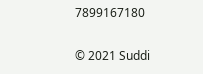7899167180

© 2021 Suddi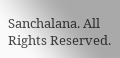Sanchalana. All Rights Reserved.